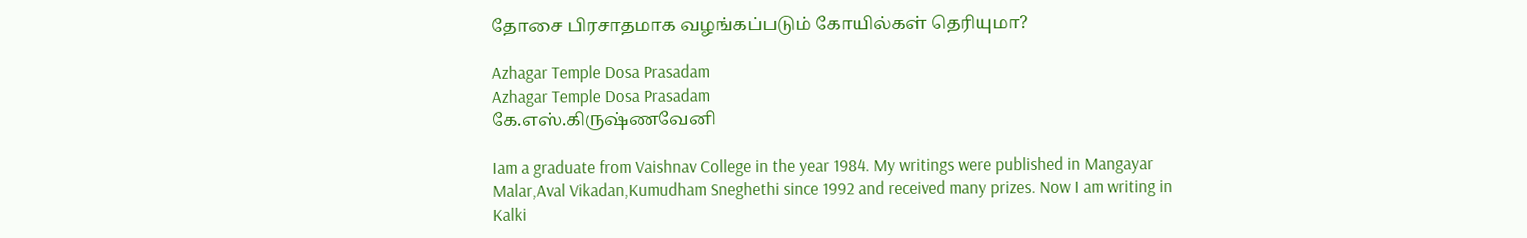தோசை பிரசாதமாக வழங்கப்படும் கோயில்கள் தெரியுமா?

Azhagar Temple Dosa Prasadam
Azhagar Temple Dosa Prasadam
கே.எஸ்.கிருஷ்ணவேனி

Iam a graduate from Vaishnav College in the year 1984. My writings were published in Mangayar Malar,Aval Vikadan,Kumudham Sneghethi since 1992 and received many prizes. Now I am writing in Kalki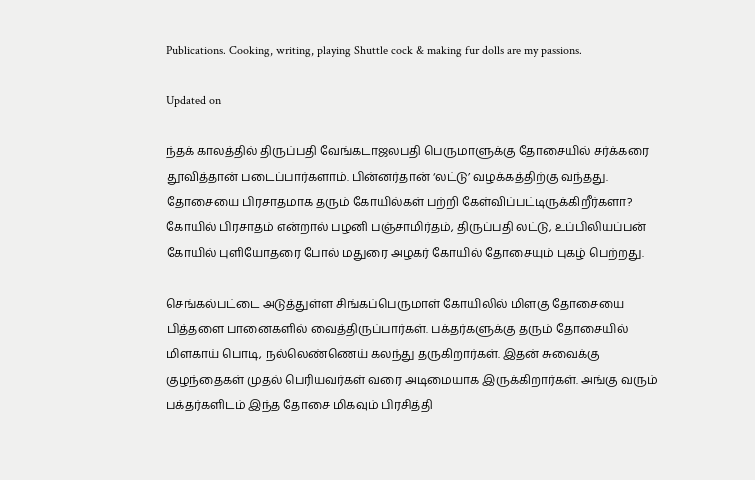Publications. Cooking, writing, playing Shuttle cock & making fur dolls are my passions.

Updated on

ந்தக் காலத்தில் திருப்பதி வேங்கடாஜலபதி பெருமாளுக்கு தோசையில் சர்க்கரை தூவித்தான் படைப்பார்களாம். பின்னர்தான் ‘லட்டு’ வழக்கத்திற்கு வந்தது. தோசையை பிரசாதமாக தரும் கோயில்கள் பற்றி கேள்விப்பட்டிருக்கிறீர்களா? கோயில் பிரசாதம் என்றால் பழனி பஞ்சாமிர்தம், திருப்பதி லட்டு, உப்பிலியப்பன் கோயில் புளியோதரை போல் மதுரை அழகர் கோயில் தோசையும் புகழ் பெற்றது.

செங்கல்பட்டை அடுத்துள்ள சிங்கப்பெருமாள் கோயிலில் மிளகு தோசையை பித்தளை பானைகளில் வைத்திருப்பார்கள். பக்தர்களுக்கு தரும் தோசையில் மிளகாய் பொடி, நல்லெண்ணெய் கலந்து தருகிறார்கள். இதன் சுவைக்கு குழந்தைகள் முதல் பெரியவர்கள் வரை அடிமையாக இருக்கிறார்கள். அங்கு வரும் பக்தர்களிடம் இந்த தோசை மிகவும் பிரசித்தி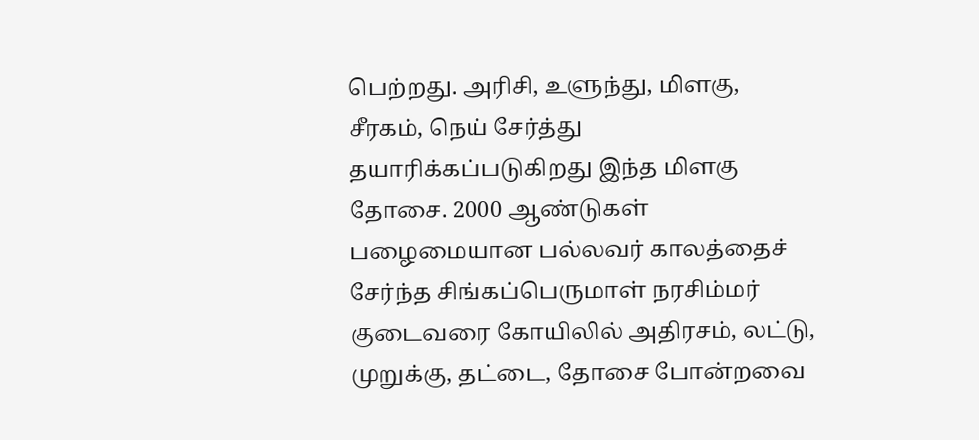பெற்றது. அரிசி, உளுந்து, மிளகு, சீரகம், நெய் சேர்த்து தயாரிக்கப்படுகிறது இந்த மிளகு தோசை. 2000 ஆண்டுகள் பழைமையான பல்லவர் காலத்தைச் சேர்ந்த சிங்கப்பெருமாள் நரசிம்மர் குடைவரை கோயிலில் அதிரசம், லட்டு, முறுக்கு, தட்டை, தோசை போன்றவை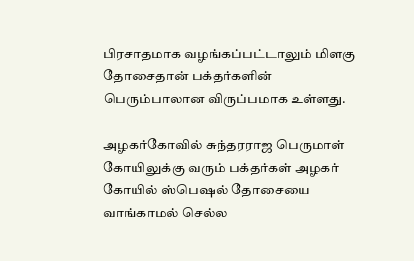பிரசாதமாக வழங்கப்பட்டாலும் மிளகு தோசைதான் பக்தர்களின் பெரும்பாலான விருப்பமாக உள்ளது.

அழகர்கோவில் சுந்தரராஜ பெருமாள் கோயிலுக்கு வரும் பக்தர்கள் அழகர் கோயில் ஸ்பெஷல் தோசையை வாங்காமல் செல்ல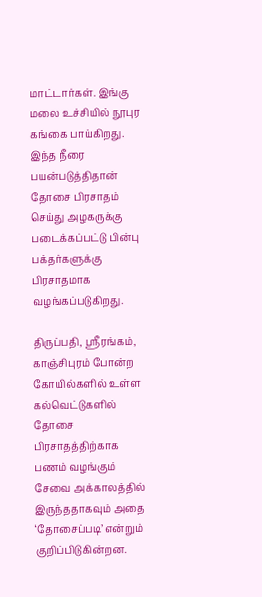மாட்டார்கள். இங்கு மலை உச்சியில் நூபுர கங்கை பாய்கிறது. இந்த நீரை பயன்படுத்திதான் தோசை பிரசாதம் செய்து அழகருக்கு படைக்கப்பட்டு பின்பு பக்தர்களுக்கு பிரசாதமாக வழங்கப்படுகிறது.

திருப்பதி, ஸ்ரீரங்கம், காஞ்சிபுரம் போன்ற கோயில்களில் உள்ள கல்வெட்டுகளில் தோசை பிரசாதத்திற்காக பணம் வழங்கும் சேவை அக்காலத்தில் இருந்ததாகவும் அதை ‘தோசைப்படி’ என்றும் குறிப்பிடுகின்றன.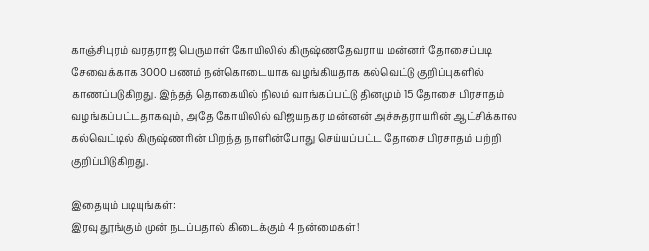காஞ்சிபுரம் வரதராஜ பெருமாள் கோயிலில் கிருஷ்ணதேவராய மன்னர் தோசைப்படி சேவைக்காக 3000 பணம் நன்கொடையாக வழங்கியதாக கல்வெட்டு குறிப்புகளில் காணப்படுகிறது. இந்தத் தொகையில் நிலம் வாங்கப்பட்டு தினமும் 15 தோசை பிரசாதம் வழங்கப்பட்டதாகவும், அதே கோயிலில் விஜயநகர மன்னன் அச்சுதராயரின் ஆட்சிக்கால கல்வெட்டில் கிருஷ்ணரின் பிறந்த நாளின்போது செய்யப்பட்ட தோசை பிரசாதம் பற்றி குறிப்பிடுகிறது.

இதையும் படியுங்கள்:
இரவு தூங்கும் முன் நடப்பதால் கிடைக்கும் 4 நன்மைகள்!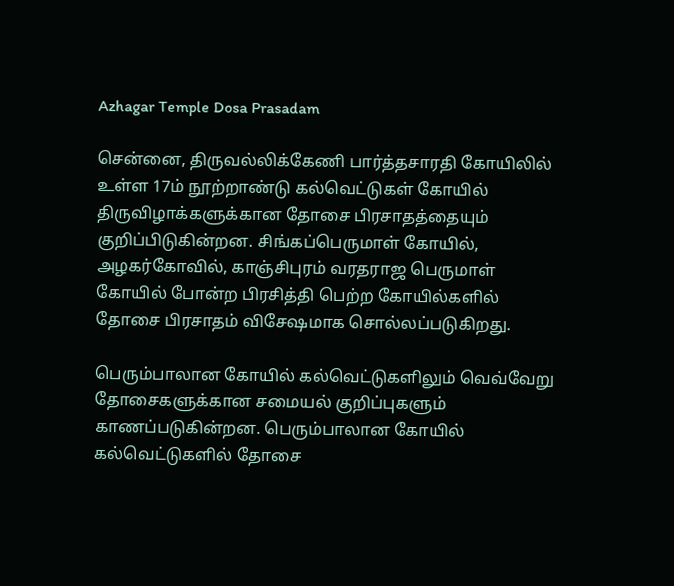Azhagar Temple Dosa Prasadam

சென்னை, திருவல்லிக்கேணி பார்த்தசாரதி கோயிலில் உள்ள 17ம் நூற்றாண்டு கல்வெட்டுகள் கோயில் திருவிழாக்களுக்கான தோசை பிரசாதத்தையும் குறிப்பிடுகின்றன. சிங்கப்பெருமாள் கோயில், அழகர்கோவில், காஞ்சிபுரம் வரதராஜ பெருமாள் கோயில் போன்ற பிரசித்தி பெற்ற கோயில்களில் தோசை பிரசாதம் விசேஷமாக சொல்லப்படுகிறது.

பெரும்பாலான கோயில் கல்வெட்டுகளிலும் வெவ்வேறு தோசைகளுக்கான சமையல் குறிப்புகளும் காணப்படுகின்றன. பெரும்பாலான கோயில் கல்வெட்டுகளில் தோசை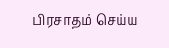பிரசாதம் செய்ய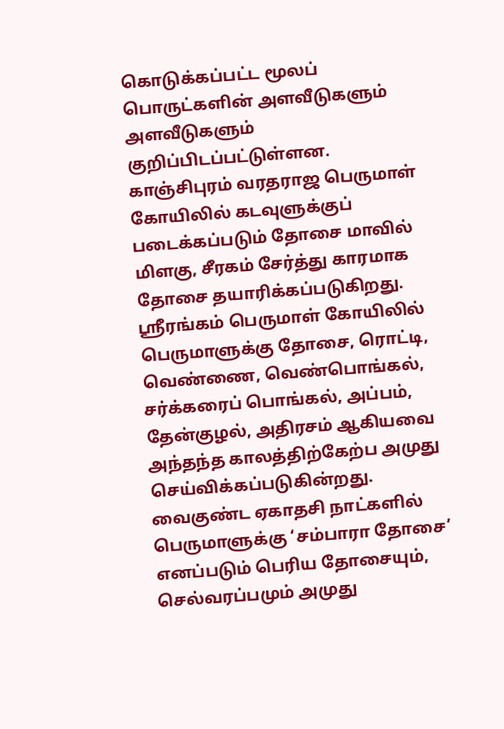கொடுக்கப்பட்ட மூலப் பொருட்களின் அளவீடுகளும் அளவீடுகளும் குறிப்பிடப்பட்டுள்ளன. காஞ்சிபுரம் வரதராஜ பெருமாள் கோயிலில் கடவுளுக்குப் படைக்கப்படும் தோசை மாவில் மிளகு, சீரகம் சேர்த்து காரமாக தோசை தயாரிக்கப்படுகிறது. ஸ்ரீரங்கம் பெருமாள் கோயிலில் பெருமாளுக்கு தோசை, ரொட்டி, வெண்ணை, வெண்பொங்கல், சர்க்கரைப் பொங்கல், அப்பம், தேன்குழல், அதிரசம் ஆகியவை அந்தந்த காலத்திற்கேற்ப அமுது செய்விக்கப்படுகின்றது. வைகுண்ட ஏகாதசி நாட்களில் பெருமாளுக்கு ‘சம்பாரா தோசை’ எனப்படும் பெரிய தோசையும், செல்வரப்பமும் அமுது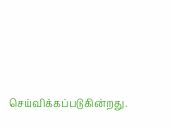செய்விக்கப்படுகின்றது.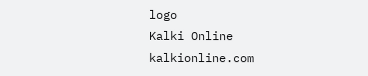logo
Kalki Online
kalkionline.com